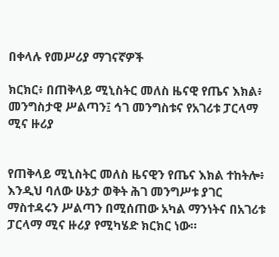በቀላሉ የመሥሪያ ማገናኛዎች

ክርክር፥ በጠቅላይ ሚኒስትር መለስ ዜናዊ የጤና እክል፥ መንግስታዊ ሥልጣን፤ ኅገ መንግስቱና የአገሪቱ ፓርላማ ሚና ዙሪያ


የጠቅላይ ሚኒስትር መለስ ዜናዊን የጤና እክል ተከትሎ፥ እንዲህ ባለው ሁኔታ ወቅት ሕገ መንግሥቱ ያገር ማስተዳሩን ሥልጣን በሚሰጠው አካል ማንነትና በአገሪቱ ፓርላማ ሚና ዙሪያ የሚካሄድ ክርክር ነው።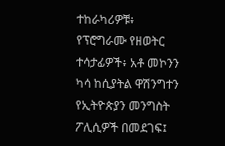ተከራካሪዎቹ፥ የፕሮግራሙ የዘወትር ተሳታፊዎች፥ አቶ መኮንን ካሳ ከሲያትል ዋሽንግተን የኢትዮጵያን መንግስት ፖሊሲዎች በመደገፍ፤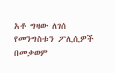አቶ ግዛው ለገሰ የመንግስቱን ፖሊሲዎች በመቃወም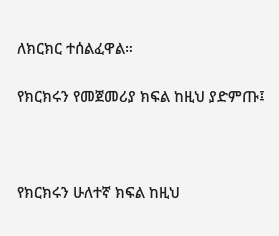ለክርክር ተሰልፈዋል።

የክርክሩን የመጀመሪያ ክፍል ከዚህ ያድምጡ፤



የክርክሩን ሁለተኛ ክፍል ከዚህ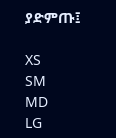ያድምጡ፤

XS
SM
MD
LG